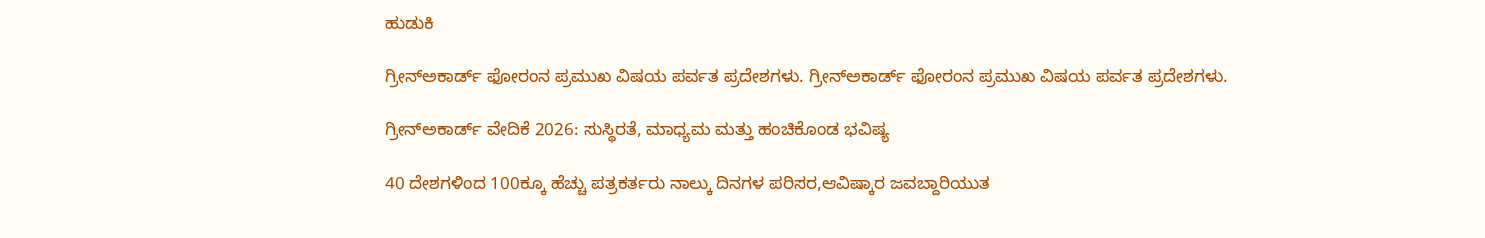ಹುಡುಕಿ

ಗ್ರೀನ್‌ಅಕಾರ್ಡ್ ಫೋರಂನ ಪ್ರಮುಖ ವಿಷಯ ಪರ್ವತ ಪ್ರದೇಶಗಳು. ಗ್ರೀನ್‌ಅಕಾರ್ಡ್ ಫೋರಂನ ಪ್ರಮುಖ ವಿಷಯ ಪರ್ವತ ಪ್ರದೇಶಗಳು.

ಗ್ರೀನ್‌ಅಕಾರ್ಡ್ ವೇದಿಕೆ 2026: ಸುಸ್ಥಿರತೆ, ಮಾಧ್ಯಮ ಮತ್ತು ಹಂಚಿಕೊಂಡ ಭವಿಷ್ಯ

40 ದೇಶಗಳಿಂದ 100ಕ್ಕೂ ಹೆಚ್ಚು ಪತ್ರಕರ್ತರು ನಾಲ್ಕು ದಿನಗಳ ಪರಿಸರ,ಆವಿಷ್ಕಾರ ಜವಬ್ದಾರಿಯುತ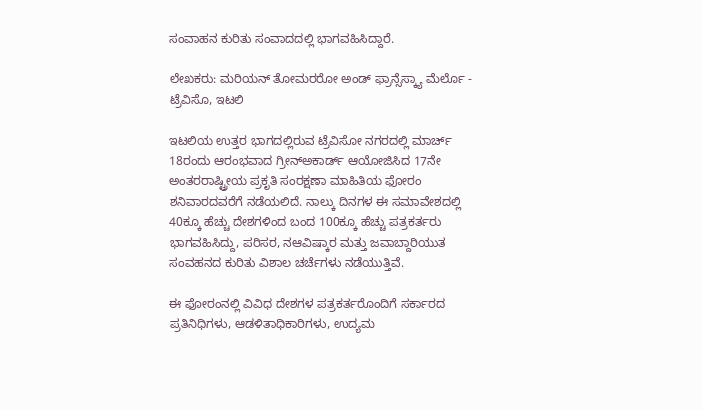ಸಂವಾಹನ ಕುರಿತು ಸಂವಾದದಲ್ಲಿ ಭಾಗವಹಿಸಿದ್ದಾರೆ.

ಲೇಖಕರು: ಮರಿಯನ್ ತೋಮರರೋ ಅಂಡ್ ಫ್ರಾನ್ಸೆಸ್ಕ್ಯಾ ಮೆರ್ಲೊ - ಟ್ರೆವಿಸೊ, ಇಟಲಿ

ಇಟಲಿಯ ಉತ್ತರ ಭಾಗದಲ್ಲಿರುವ ಟ್ರೆವಿಸೋ ನಗರದಲ್ಲಿ ಮಾರ್ಚ್ 18ರಂದು ಆರಂಭವಾದ ಗ್ರೀನ್‌ಅಕಾರ್ಡ್ ಆಯೋಜಿಸಿದ 17ನೇ ಅಂತರರಾಷ್ಟ್ರೀಯ ಪ್ರಕೃತಿ ಸಂರಕ್ಷಣಾ ಮಾಹಿತಿಯ ಫೋರಂ ಶನಿವಾರದವರೆಗೆ ನಡೆಯಲಿದೆ. ನಾಲ್ಕು ದಿನಗಳ ಈ ಸಮಾವೇಶದಲ್ಲಿ 40ಕ್ಕೂ ಹೆಚ್ಚು ದೇಶಗಳಿಂದ ಬಂದ 100ಕ್ಕೂ ಹೆಚ್ಚು ಪತ್ರಕರ್ತರು ಭಾಗವಹಿಸಿದ್ದು, ಪರಿಸರ, ನಆವಿಷ್ಕಾರ ಮತ್ತು ಜವಾಬ್ದಾರಿಯುತ ಸಂವಹನದ ಕುರಿತು ವಿಶಾಲ ಚರ್ಚೆಗಳು ನಡೆಯುತ್ತಿವೆ.

ಈ ಫೋರಂನಲ್ಲಿ ವಿವಿಧ ದೇಶಗಳ ಪತ್ರಕರ್ತರೊಂದಿಗೆ ಸರ್ಕಾರದ ಪ್ರತಿನಿಧಿಗಳು, ಆಡಳಿತಾಧಿಕಾರಿಗಳು, ಉದ್ಯಮ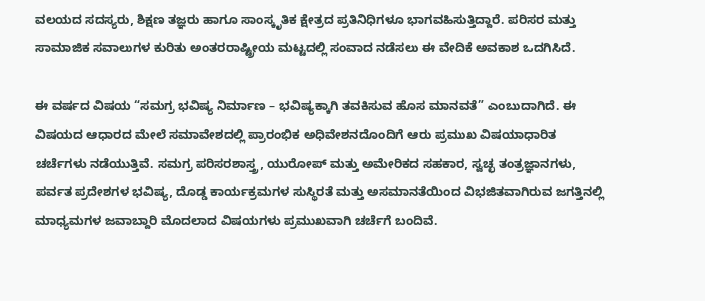ವಲಯದ ಸದಸ್ಯರು, ಶಿಕ್ಷಣ ತಜ್ಞರು ಹಾಗೂ ಸಾಂಸ್ಕೃತಿಕ ಕ್ಷೇತ್ರದ ಪ್ರತಿನಿಧಿಗಳೂ ಭಾಗವಹಿಸುತ್ತಿದ್ದಾರೆ. ಪರಿಸರ ಮತ್ತು ಸಾಮಾಜಿಕ ಸವಾಲುಗಳ ಕುರಿತು ಅಂತರರಾಷ್ಟ್ರೀಯ ಮಟ್ಟದಲ್ಲಿ ಸಂವಾದ ನಡೆಸಲು ಈ ವೇದಿಕೆ ಅವಕಾಶ ಒದಗಿಸಿದೆ.

ಈ ವರ್ಷದ ವಿಷಯ “ಸಮಗ್ರ ಭವಿಷ್ಯ ನಿರ್ಮಾಣ – ಭವಿಷ್ಯಕ್ಕಾಗಿ ತವಕಿಸುವ ಹೊಸ ಮಾನವತೆ” ಎಂಬುದಾಗಿದೆ. ಈ ವಿಷಯದ ಆಧಾರದ ಮೇಲೆ ಸಮಾವೇಶದಲ್ಲಿ ಪ್ರಾರಂಭಿಕ ಅಧಿವೇಶನದೊಂದಿಗೆ ಆರು ಪ್ರಮುಖ ವಿಷಯಾಧಾರಿತ ಚರ್ಚೆಗಳು ನಡೆಯುತ್ತಿವೆ. ಸಮಗ್ರ ಪರಿಸರಶಾಸ್ತ್ರ, ಯುರೋಪ್ ಮತ್ತು ಅಮೇರಿಕದ ಸಹಕಾರ, ಸ್ವಚ್ಛ ತಂತ್ರಜ್ಞಾನಗಳು, ಪರ್ವತ ಪ್ರದೇಶಗಳ ಭವಿಷ್ಯ, ದೊಡ್ಡ ಕಾರ್ಯಕ್ರಮಗಳ ಸುಸ್ಥಿರತೆ ಮತ್ತು ಅಸಮಾನತೆಯಿಂದ ವಿಭಜಿತವಾಗಿರುವ ಜಗತ್ತಿನಲ್ಲಿ ಮಾಧ್ಯಮಗಳ ಜವಾಬ್ದಾರಿ ಮೊದಲಾದ ವಿಷಯಗಳು ಪ್ರಮುಖವಾಗಿ ಚರ್ಚೆಗೆ ಬಂದಿವೆ.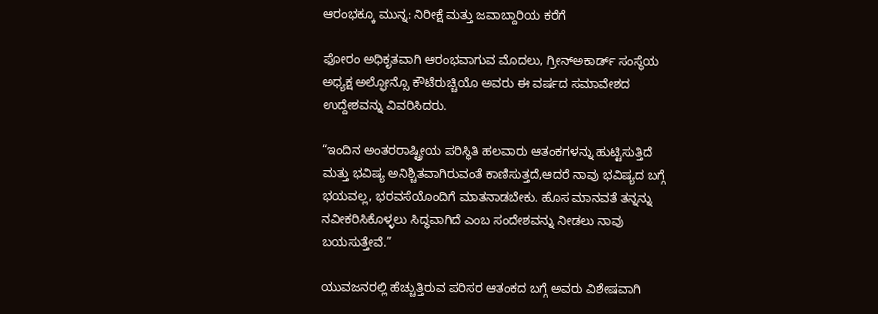ಆರಂಭಕ್ಕೂ ಮುನ್ನ: ನಿರೀಕ್ಷೆ ಮತ್ತು ಜವಾಬ್ದಾರಿಯ ಕರೆಗೆ

ಫೋರಂ ಅಧಿಕೃತವಾಗಿ ಆರಂಭವಾಗುವ ಮೊದಲು, ಗ್ರೀನ್‌ಅಕಾರ್ಡ್ ಸಂಸ್ಥೆಯ ಅಧ್ಯಕ್ಷ ಅಲ್ಫೋನ್ಸೊ ಕೌಟೆರುಚ್ಚಿಯೊ ಅವರು ಈ ವರ್ಷದ ಸಮಾವೇಶದ ಉದ್ದೇಶವನ್ನು ವಿವರಿಸಿದರು.

“ಇಂದಿನ ಅಂತರರಾಷ್ಟ್ರೀಯ ಪರಿಸ್ಥಿತಿ ಹಲವಾರು ಆತಂಕಗಳನ್ನು ಹುಟ್ಟಿಸುತ್ತಿದೆ ಮತ್ತು ಭವಿಷ್ಯ ಅನಿಶ್ಚಿತವಾಗಿರುವಂತೆ ಕಾಣಿಸುತ್ತದೆ,ಆದರೆ ನಾವು ಭವಿಷ್ಯದ ಬಗ್ಗೆ ಭಯವಲ್ಲ, ಭರವಸೆಯೊಂದಿಗೆ ಮಾತನಾಡಬೇಕು. ಹೊಸ ಮಾನವತೆ ತನ್ನನ್ನು ನವೀಕರಿಸಿಕೊಳ್ಳಲು ಸಿದ್ಧವಾಗಿದೆ ಎಂಬ ಸಂದೇಶವನ್ನು ನೀಡಲು ನಾವು ಬಯಸುತ್ತೇವೆ.”

ಯುವಜನರಲ್ಲಿ ಹೆಚ್ಚುತ್ತಿರುವ ಪರಿಸರ ಆತಂಕದ ಬಗ್ಗೆ ಅವರು ವಿಶೇಷವಾಗಿ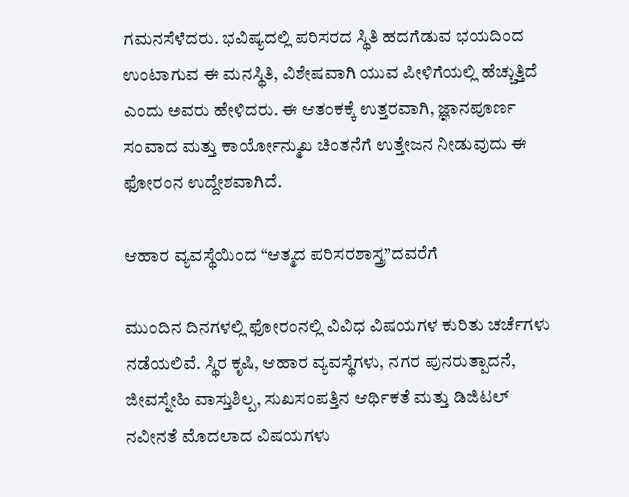ಗಮನಸೆಳೆದರು. ಭವಿಷ್ಯದಲ್ಲಿ ಪರಿಸರದ ಸ್ಥಿತಿ ಹದಗೆಡುವ ಭಯದಿಂದ ಉಂಟಾಗುವ ಈ ಮನಸ್ಥಿತಿ, ವಿಶೇಷವಾಗಿ ಯುವ ಪೀಳಿಗೆಯಲ್ಲಿ ಹೆಚ್ಚುತ್ತಿದೆ ಎಂದು ಅವರು ಹೇಳಿದರು. ಈ ಆತಂಕಕ್ಕೆ ಉತ್ತರವಾಗಿ, ಜ್ಞಾನಪೂರ್ಣ ಸಂವಾದ ಮತ್ತು ಕಾರ್ಯೋನ್ಮುಖ ಚಿಂತನೆಗೆ ಉತ್ತೇಜನ ನೀಡುವುದು ಈ ಫೋರಂನ ಉದ್ದೇಶವಾಗಿದೆ.

ಆಹಾರ ವ್ಯವಸ್ಥೆಯಿಂದ “ಆತ್ಮದ ಪರಿಸರಶಾಸ್ತ್ರ”ದವರೆಗೆ

ಮುಂದಿನ ದಿನಗಳಲ್ಲಿ ಫೋರಂನಲ್ಲಿ ವಿವಿಧ ವಿಷಯಗಳ ಕುರಿತು ಚರ್ಚೆಗಳು ನಡೆಯಲಿವೆ. ಸ್ಥಿರ ಕೃಷಿ, ಆಹಾರ ವ್ಯವಸ್ಥೆಗಳು, ನಗರ ಪುನರುತ್ಪಾದನೆ, ಜೀವಸ್ನೇಹಿ ವಾಸ್ತುಶಿಲ್ಪ, ಸುಖಸಂಪತ್ತಿನ ಆರ್ಥಿಕತೆ ಮತ್ತು ಡಿಜಿಟಲ್ ನವೀನತೆ ಮೊದಲಾದ ವಿಷಯಗಳು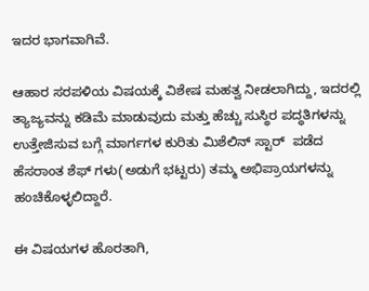ಇದರ ಭಾಗವಾಗಿವೆ.

ಆಹಾರ ಸರಪಳಿಯ ವಿಷಯಕ್ಕೆ ವಿಶೇಷ ಮಹತ್ವ ನೀಡಲಾಗಿದ್ದು, ಇದರಲ್ಲಿ ತ್ಯಾಜ್ಯವನ್ನು ಕಡಿಮೆ ಮಾಡುವುದು ಮತ್ತು ಹೆಚ್ಚು ಸುಸ್ಥಿರ ಪದ್ಧತಿಗಳನ್ನು ಉತ್ತೇಜಿಸುವ ಬಗ್ಗೆ ಮಾರ್ಗಗಳ ಕುರಿತು ಮಿಶೆಲಿನ್ ಸ್ಟಾರ್  ಪಡೆದ ಹೆಸರಾಂತ ಶೆಫ್ ಗಳು(ಅಡುಗೆ ಭಟ್ಟರು) ತಮ್ಮ ಅಭಿಪ್ರಾಯಗಳನ್ನು ಹಂಚಿಕೊಳ್ಳಲಿದ್ದಾರೆ.

ಈ ವಿಷಯಗಳ ಹೊರತಾಗಿ,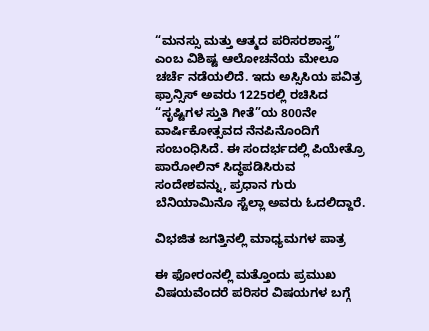“ಮನಸ್ಸು ಮತ್ತು ಆತ್ಮದ ಪರಿಸರಶಾಸ್ತ್ರ” ಎಂಬ ವಿಶಿಷ್ಟ ಆಲೋಚನೆಯ ಮೇಲೂ ಚರ್ಚೆ ನಡೆಯಲಿದೆ. ಇದು ಅಸ್ಸಿಸಿಯ ಪವಿತ್ರ ಫ್ರಾನ್ಸಿಸ್ ಅವರು 1225ರಲ್ಲಿ ರಚಿಸಿದ “ಸೃಷ್ಟಿಗಳ ಸ್ತುತಿ ಗೀತೆ”ಯ 800ನೇ ವಾರ್ಷಿಕೋತ್ಸವದ ನೆನಪಿನೊಂದಿಗೆ ಸಂಬಂಧಿಸಿದೆ. ಈ ಸಂದರ್ಭದಲ್ಲಿ ಪಿಯೇತ್ರೊ ಪಾರೋಲಿನ್ ಸಿದ್ಧಪಡಿಸಿರುವ ಸಂದೇಶವನ್ನು, ಪ್ರಧಾನ ಗುರು  ಬೆನಿಯಾಮಿನೊ ಸ್ಟೆಲ್ಲಾ ಅವರು ಓದಲಿದ್ದಾರೆ.

ವಿಭಜಿತ ಜಗತ್ತಿನಲ್ಲಿ ಮಾಧ್ಯಮಗಳ ಪಾತ್ರ

ಈ ಫೋರಂನಲ್ಲಿ ಮತ್ತೊಂದು ಪ್ರಮುಖ ವಿಷಯವೆಂದರೆ ಪರಿಸರ ವಿಷಯಗಳ ಬಗ್ಗೆ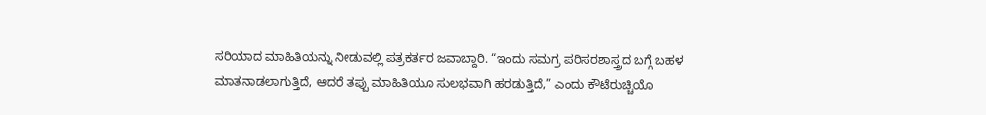ಸರಿಯಾದ ಮಾಹಿತಿಯನ್ನು ನೀಡುವಲ್ಲಿ ಪತ್ರಕರ್ತರ ಜವಾಬ್ದಾರಿ. “ಇಂದು ಸಮಗ್ರ ಪರಿಸರಶಾಸ್ತ್ರದ ಬಗ್ಗೆ ಬಹಳ ಮಾತನಾಡಲಾಗುತ್ತಿದೆ, ಆದರೆ ತಪ್ಪು ಮಾಹಿತಿಯೂ ಸುಲಭವಾಗಿ ಹರಡುತ್ತಿದೆ,” ಎಂದು ಕೌಟೆರುಚ್ಚಿಯೊ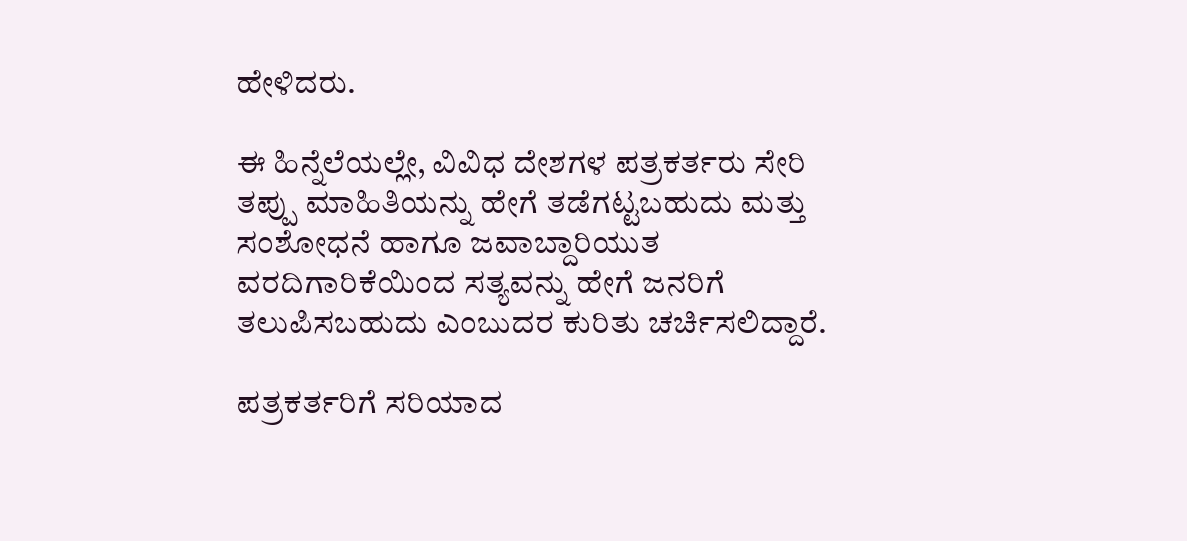ಹೇಳಿದರು.

ಈ ಹಿನ್ನೆಲೆಯಲ್ಲೇ, ವಿವಿಧ ದೇಶಗಳ ಪತ್ರಕರ್ತರು ಸೇರಿ ತಪ್ಪು ಮಾಹಿತಿಯನ್ನು ಹೇಗೆ ತಡೆಗಟ್ಟಬಹುದು ಮತ್ತು ಸಂಶೋಧನೆ ಹಾಗೂ ಜವಾಬ್ದಾರಿಯುತ ವರದಿಗಾರಿಕೆಯಿಂದ ಸತ್ಯವನ್ನು ಹೇಗೆ ಜನರಿಗೆ ತಲುಪಿಸಬಹುದು ಎಂಬುದರ ಕುರಿತು ಚರ್ಚಿಸಲಿದ್ದಾರೆ.

ಪತ್ರಕರ್ತರಿಗೆ ಸರಿಯಾದ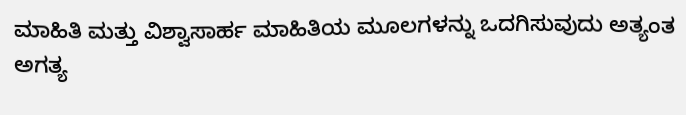ಮಾಹಿತಿ ಮತ್ತು ವಿಶ್ವಾಸಾರ್ಹ ಮಾಹಿತಿಯ ಮೂಲಗಳನ್ನು ಒದಗಿಸುವುದು ಅತ್ಯಂತ ಅಗತ್ಯ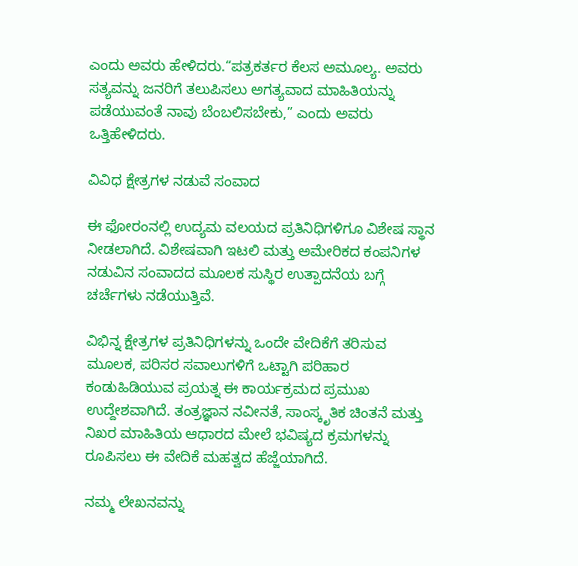ಎಂದು ಅವರು ಹೇಳಿದರು.“ಪತ್ರಕರ್ತರ ಕೆಲಸ ಅಮೂಲ್ಯ. ಅವರು ಸತ್ಯವನ್ನು ಜನರಿಗೆ ತಲುಪಿಸಲು ಅಗತ್ಯವಾದ ಮಾಹಿತಿಯನ್ನು ಪಡೆಯುವಂತೆ ನಾವು ಬೆಂಬಲಿಸಬೇಕು,” ಎಂದು ಅವರು ಒತ್ತಿಹೇಳಿದರು.

ವಿವಿಧ ಕ್ಷೇತ್ರಗಳ ನಡುವೆ ಸಂವಾದ

ಈ ಫೋರಂನಲ್ಲಿ ಉದ್ಯಮ ವಲಯದ ಪ್ರತಿನಿಧಿಗಳಿಗೂ ವಿಶೇಷ ಸ್ಥಾನ ನೀಡಲಾಗಿದೆ. ವಿಶೇಷವಾಗಿ ಇಟಲಿ ಮತ್ತು ಅಮೇರಿಕದ ಕಂಪನಿಗಳ ನಡುವಿನ ಸಂವಾದದ ಮೂಲಕ ಸುಸ್ಥಿರ ಉತ್ಪಾದನೆಯ ಬಗ್ಗೆ ಚರ್ಚೆಗಳು ನಡೆಯುತ್ತಿವೆ.

ವಿಭಿನ್ನ ಕ್ಷೇತ್ರಗಳ ಪ್ರತಿನಿಧಿಗಳನ್ನು ಒಂದೇ ವೇದಿಕೆಗೆ ತರಿಸುವ ಮೂಲಕ, ಪರಿಸರ ಸವಾಲುಗಳಿಗೆ ಒಟ್ಟಾಗಿ ಪರಿಹಾರ ಕಂಡುಹಿಡಿಯುವ ಪ್ರಯತ್ನ ಈ ಕಾರ್ಯಕ್ರಮದ ಪ್ರಮುಖ ಉದ್ದೇಶವಾಗಿದೆ. ತಂತ್ರಜ್ಞಾನ ನವೀನತೆ, ಸಾಂಸ್ಕೃತಿಕ ಚಿಂತನೆ ಮತ್ತು ನಿಖರ ಮಾಹಿತಿಯ ಆಧಾರದ ಮೇಲೆ ಭವಿಷ್ಯದ ಕ್ರಮಗಳನ್ನು ರೂಪಿಸಲು ಈ ವೇದಿಕೆ ಮಹತ್ವದ ಹೆಜ್ಜೆಯಾಗಿದೆ.

ನಮ್ಮ ಲೇಖನವನ್ನು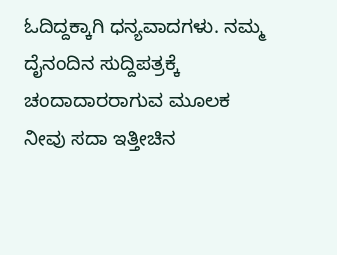ಓದಿದ್ದಕ್ಕಾಗಿ ಧನ್ಯವಾದಗಳು. ನಮ್ಮ ದೈನಂದಿನ ಸುದ್ದಿಪತ್ರಕ್ಕೆ ಚಂದಾದಾರರಾಗುವ ಮೂಲಕ ನೀವು ಸದಾ ಇತ್ತೀಚಿನ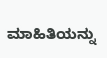ಮಾಹಿತಿಯನ್ನು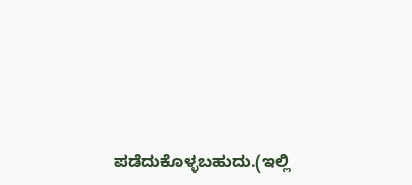ಪಡೆದುಕೊಳ್ಳಬಹುದು.(ಇಲ್ಲಿ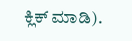ಕ್ಲಿಕ್ ಮಾಡಿ).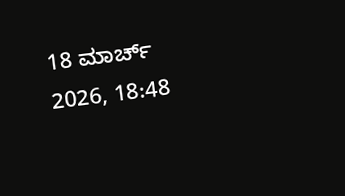18 ಮಾರ್ಚ್ 2026, 18:48